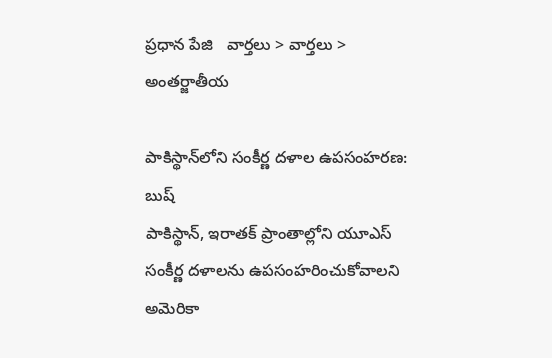ప్రధాన పేజి   వార్తలు > వార్తలు > అంతర్జాతీయ

పాకిస్థాన్‌లోని సంకీర్ణ దళాల ఉపసంహరణ: బుష్
పాకిస్థాన్, ఇరాతక్ ప్రాంతాల్లోని యూఎస్ సంకీర్ణ దళాలను ఉపసంహరించుకోవాలని అమెరికా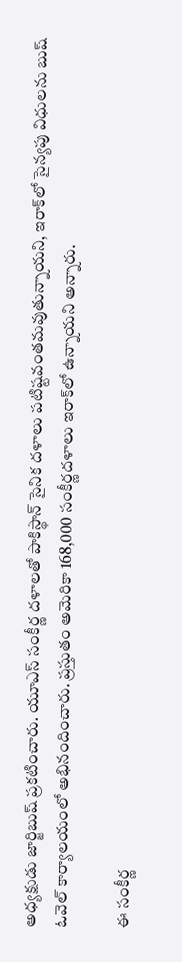అధ్యక్షుడు జార్జిబుష్ ప్రకటించారు. యూఎస్ సంకీర్ణ దళాలతో పాకిస్థాన్ సైనిక దళాలు పటిష్టవంతమవుతున్నాయని, ఇరాక్‌లో సైన్యపు విధులను బుష్ ఓవెల్ కార్యాలయంలో అభినందించారు. ప్రస్తుతం అమెరికా 168,000 సంకీర్ణదళాలు ఇరాక్‌లో ఉన్నాయని అన్నారు.

ఈ సంకీర్ణ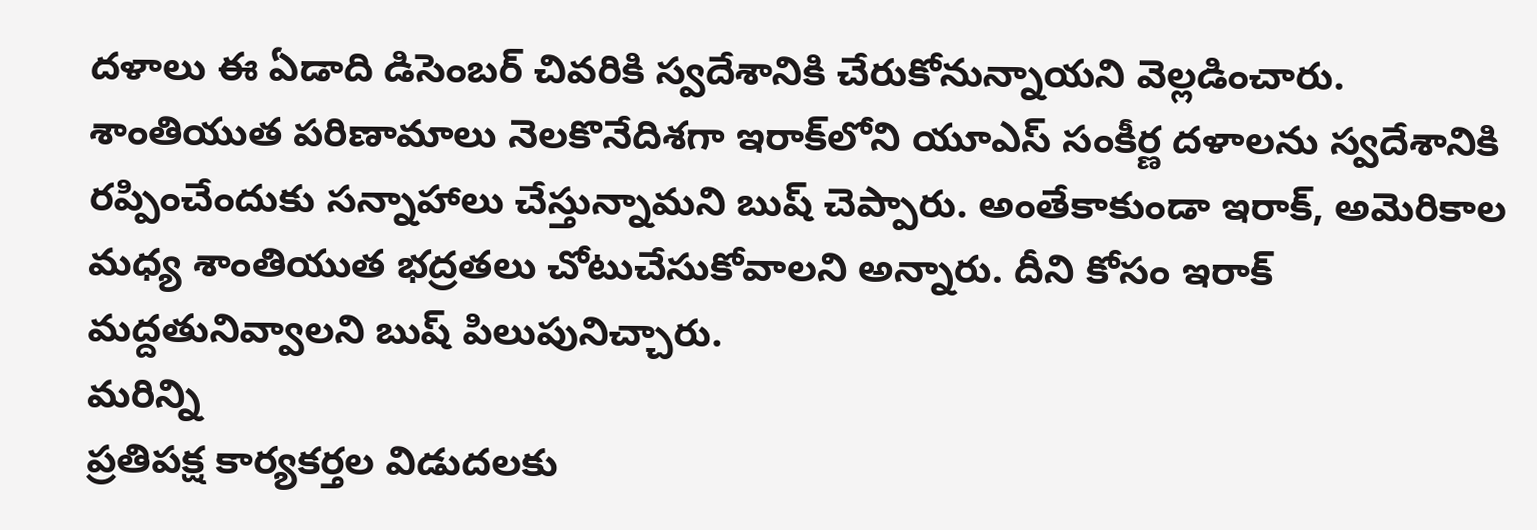దళాలు ఈ ఏడాది డిసెంబర్ చివరికి స్వదేశానికి చేరుకోనున్నాయని వెల్లడించారు. శాంతియుత పరిణామాలు నెలకొనేదిశగా ఇరాక్‌లోని యూఎస్ సంకీర్ణ దళాలను స్వదేశానికి రప్పించేందుకు సన్నాహాలు చేస్తున్నామని బుష్ చెప్పారు. అంతేకాకుండా ఇరాక్, అమెరికాల మధ్య శాంతియుత భద్రతలు చోటుచేసుకోవాలని అన్నారు. దీని కోసం ఇరాక్ మద్దతునివ్వాలని బుష్ పిలుపునిచ్చారు.
మరిన్ని
ప్రతిపక్ష కార్యకర్తల విడుదలకు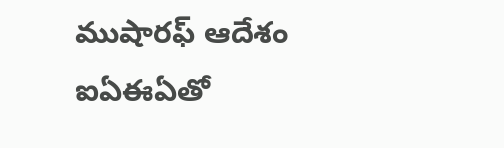ముషారఫ్‌ ఆదేశం
ఐఏఈఏతో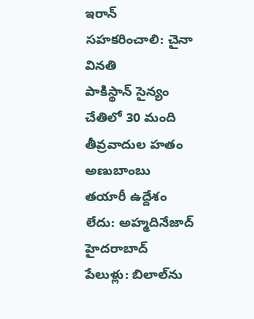ఇరాన్ సహకరించాలి: చైనా వినతి
పాకిస్థాన్‌ సైన్యం చేతిలో 30 మంది తీవ్రవాదుల హతం
అణుబాంబు తయారీ ఉద్దేశం లేదు: అహ్మదినేజాద్
హైదరాబాద్ పేలుళ్లు: బిలాల్‌ను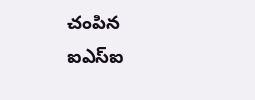చంపిన ఐఎస్‌ఐ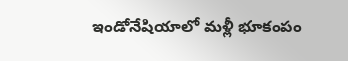ఇండోనేషియాలో మళ్లీ భూకంపం